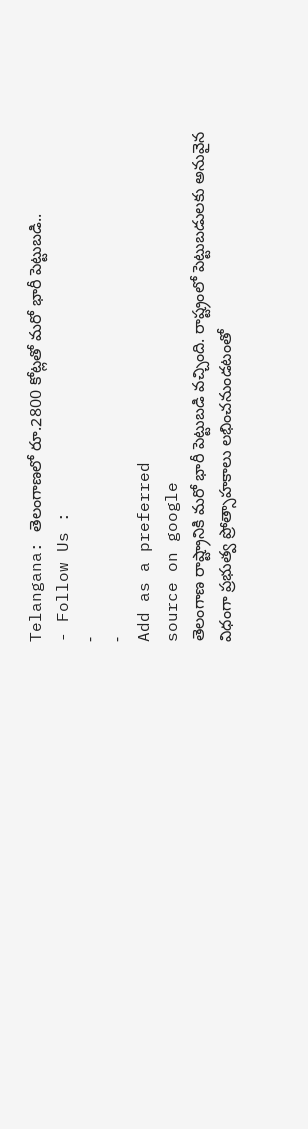Telangana: తెలంగాణలో రూ.2800 కోట్లతో మరో భారీ పెట్టుబడి..
- Follow Us :
-
-
Add as a preferred
source on google
తెలంగాణ రాష్ట్రానికి మరో భారీ పెట్టుబడి వచ్చింది. రాష్ట్రంలో పెట్టుబడులకు అనువైన విధంగా ప్రభుత్వ ప్రోత్సాహకాలు లభించనుండటంతో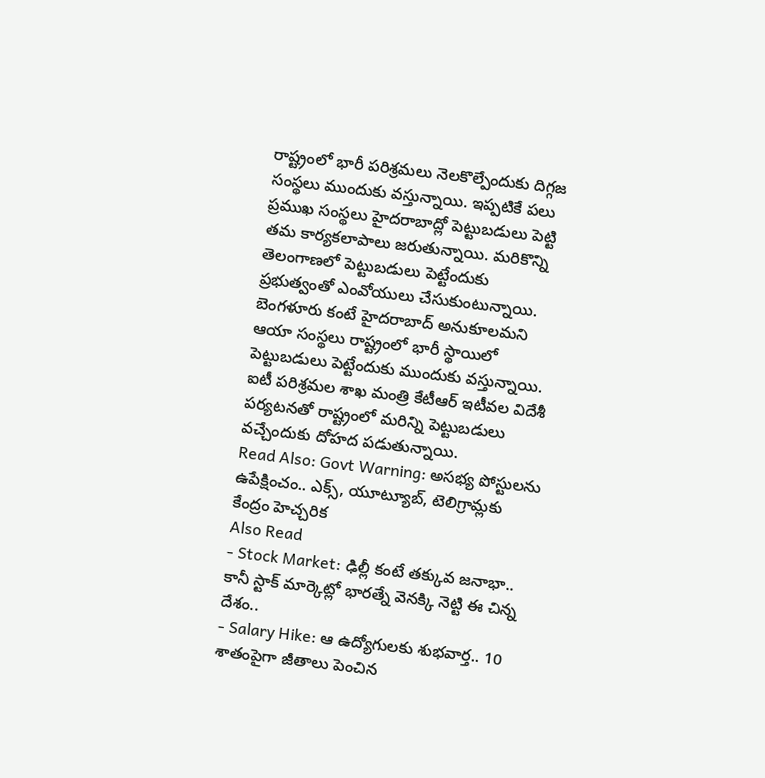రాష్ట్రంలో భారీ పరిశ్రమలు నెలకొల్పేందుకు దిగ్గజ సంస్థలు ముందుకు వస్తున్నాయి. ఇప్పటికే పలు ప్రముఖ సంస్థలు హైదరాబాద్లో పెట్టుబడులు పెట్టి తమ కార్యకలాపాలు జరుతున్నాయి. మరికొన్ని తెలంగాణలో పెట్టుబడులు పెట్టేందుకు ప్రభుత్వంతో ఎంవోయులు చేసుకుంటున్నాయి. బెంగళూరు కంటే హైదరాబాద్ అనుకూలమని ఆయా సంస్థలు రాష్ట్రంలో భారీ స్థాయిలో పెట్టుబడులు పెట్టేందుకు ముందుకు వస్తున్నాయి. ఐటీ పరిశ్రమల శాఖ మంత్రి కేటీఆర్ ఇటీవల విదేశీ పర్యటనతో రాష్ట్రంలో మరిన్ని పెట్టుబడులు వచ్చేందుకు దోహద పడుతున్నాయి.
Read Also: Govt Warning: అసభ్య పోస్టులను ఉపేక్షించం.. ఎక్స్, యూట్యూబ్, టెలిగ్రామ్లకు కేంద్రం హెచ్చరిక
Also Read
- Stock Market: ఢిల్లీ కంటే తక్కువ జనాభా.. కానీ స్టాక్ మార్కెట్లో భారత్నే వెనక్కి నెట్టి ఈ చిన్న దేశం..
- Salary Hike: ఆ ఉద్యోగులకు శుభవార్త.. 10 శాతంపైగా జీతాలు పెంచిన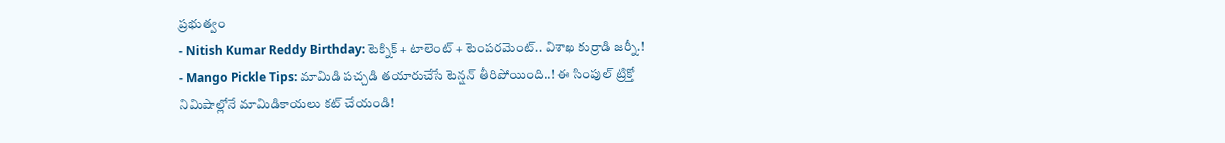ప్రభుత్వం
- Nitish Kumar Reddy Birthday: టెక్నిక్ + టాలెంట్ + టెంపరమెంట్.. విశాఖ కుర్రాడి జర్నీ.!
- Mango Pickle Tips: మామిడి పచ్చడి తయారుచేసే టెన్షన్ తీరిపోయింది..! ఈ సింపుల్ ట్రిక్తో నిమిషాల్లోనే మామిడికాయలు కట్ చేయండి!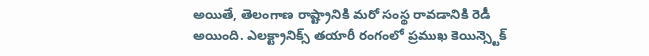అయితే, తెలంగాణ రాష్ట్రానికి మరో సంస్థ రావడానికి రెడీ అయింది. ఎలక్ట్రానిక్స్ తయారీ రంగంలో ప్రముఖ కెయిన్స్టెక్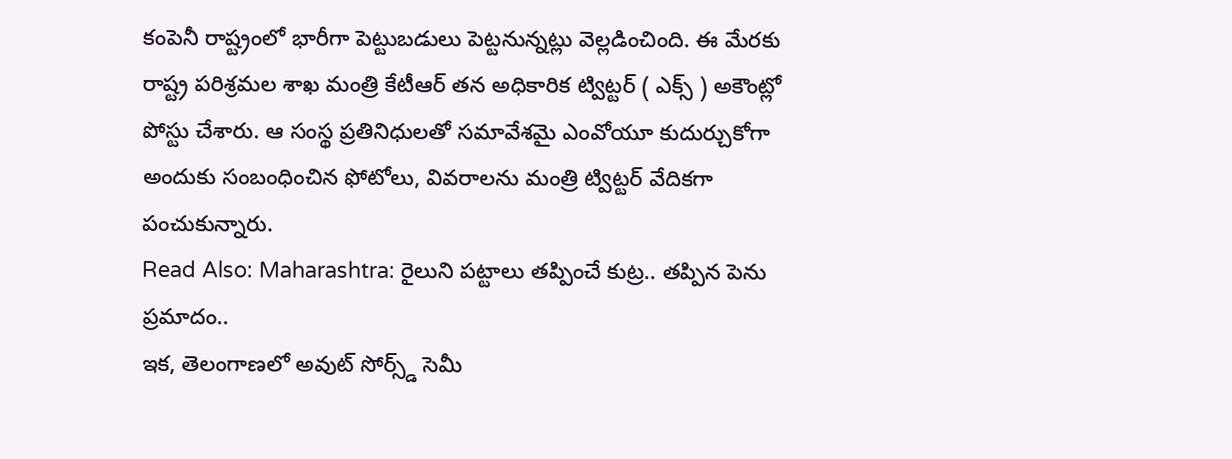కంపెనీ రాష్ట్రంలో భారీగా పెట్టుబడులు పెట్టనున్నట్లు వెల్లడించింది. ఈ మేరకు రాష్ట్ర పరిశ్రమల శాఖ మంత్రి కేటీఆర్ తన అధికారిక ట్విట్టర్ ( ఎక్స్ ) అకౌంట్లో పోస్టు చేశారు. ఆ సంస్థ ప్రతినిధులతో సమావేశమై ఎంవోయూ కుదుర్చుకోగా అందుకు సంబంధించిన ఫోటోలు, వివరాలను మంత్రి ట్విట్టర్ వేదికగా పంచుకున్నారు.
Read Also: Maharashtra: రైలుని పట్టాలు తప్పించే కుట్ర.. తప్పిన పెను ప్రమాదం..
ఇక, తెలంగాణలో అవుట్ సోర్స్డ్ సెమీ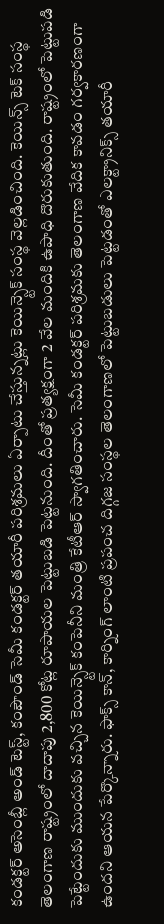కండక్టర్ అసెంబ్లీ అండ్ టెస్ట్, కంపౌండ్ సెమీ కండక్టర్ తయారీ పరిశ్రమలు ఏర్పాటు చేస్తున్నట్లు కెయిన్స్టెక్ సంస్థ వెల్లడించింది. కెయిన్స్ టెక్ సంస్థ తెలంగాణ రాష్ట్రంలో దాదాపు 2,800 కోట్ల రూపాయల పెట్టుబడి పెట్టనుంది. దీంతో ప్రత్యక్షంగా 2 వేల మందికి ఉపాధి దొరుకుతుంది. రాష్ట్రంలో పెట్టుపడి పెట్టేందుకు ముందుకు వచ్చిన కెయిన్స్టెక్ కంపెనీని మంత్రి కేటీఆర్ స్వాగతించారు. సెమీ కండక్టర్ పరిశ్రమకు తెలంగాణ వేదిక కావడం గర్వకారణంగా ఉందని ఆయన పేర్కొన్నారు. ఫాక్స్ కాన్, కార్నింగ్ లాంటి ప్రపంచ దిగ్గజ సంస్థల తెలంగాణలో పెట్టుబడులు పెట్టడంతో ఎలక్ట్రానిక్స్ తయారీ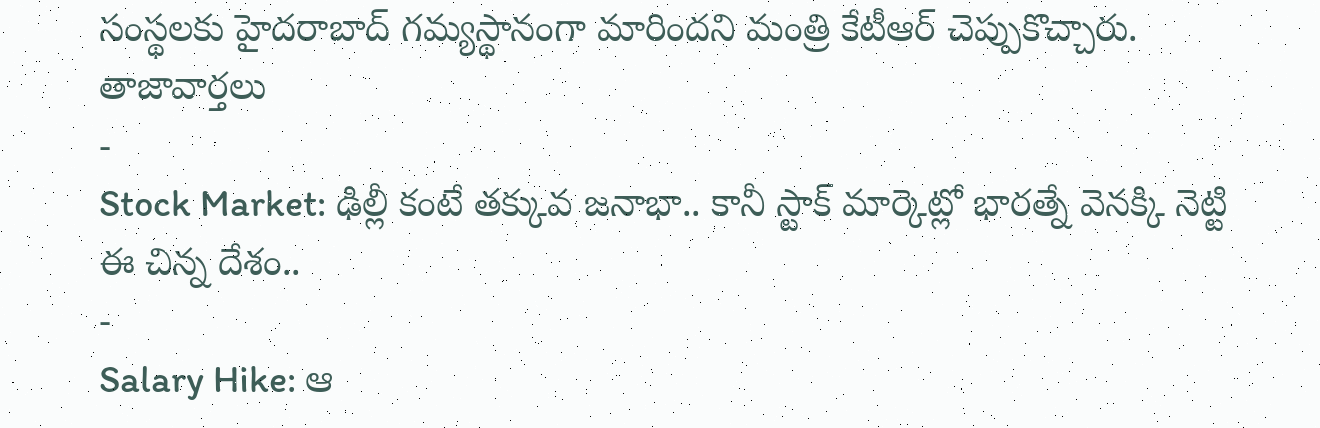సంస్థలకు హైదరాబాద్ గమ్యస్థానంగా మారిందని మంత్రి కేటీఆర్ చెప్పుకొచ్చారు.
తాజావార్తలు
-
Stock Market: ఢిల్లీ కంటే తక్కువ జనాభా.. కానీ స్టాక్ మార్కెట్లో భారత్నే వెనక్కి నెట్టి ఈ చిన్న దేశం..
-
Salary Hike: ఆ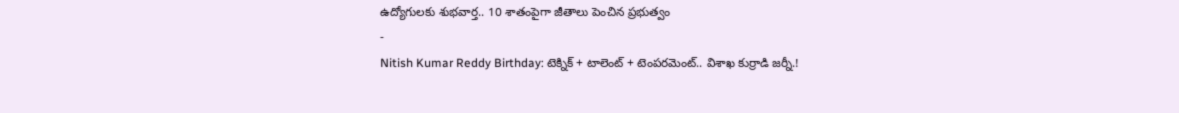ఉద్యోగులకు శుభవార్త.. 10 శాతంపైగా జీతాలు పెంచిన ప్రభుత్వం
-
Nitish Kumar Reddy Birthday: టెక్నిక్ + టాలెంట్ + టెంపరమెంట్.. విశాఖ కుర్రాడి జర్నీ.!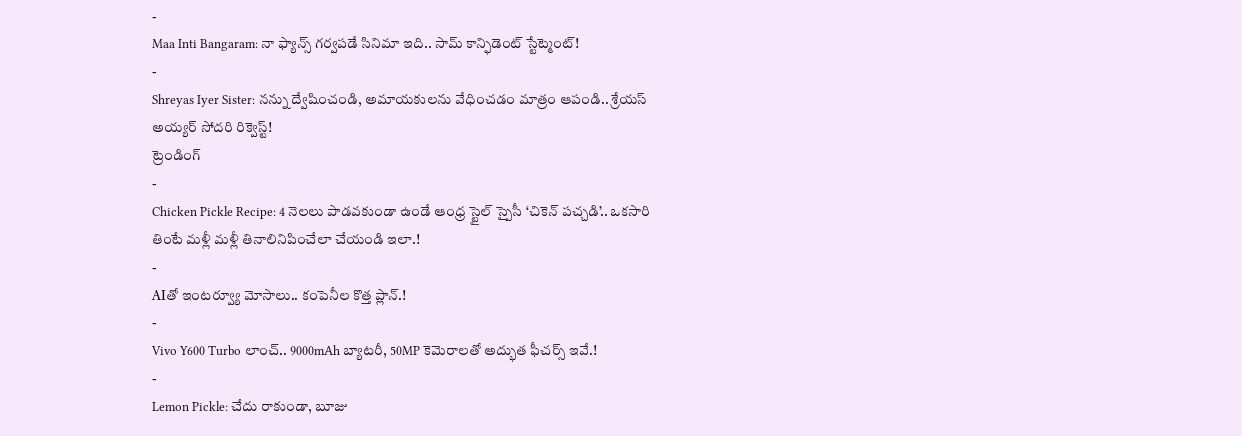-
Maa Inti Bangaram: నా ఫ్యాన్స్ గర్వపడే సినిమా ఇది.. సామ్ కాన్ఫిడెంట్ స్టేట్మెంట్!
-
Shreyas Iyer Sister: నన్ను ద్వేషించండి, అమాయకులను వేధించడం మాత్రం ఆపండి.. శ్రేయస్ అయ్యర్ సోదరి రిక్వెస్ట్!
ట్రెండింగ్
-
Chicken Pickle Recipe: 4 నెలలు పాడవకుండా ఉండే ఆంధ్ర స్టైల్ స్పైసీ ‘చికెన్ పచ్చడి’.. ఒకసారి తింటే మళ్లీ మళ్లీ తినాలినిపించేలా చేయండి ఇలా.!
-
AIతో ఇంటర్వ్యూ మోసాలు.. కంపెనీల కొత్త ప్లాన్.!
-
Vivo Y600 Turbo లాంచ్.. 9000mAh బ్యాటరీ, 50MP కెమెరాలతో అద్భుత ఫీచర్స్ ఇవే.!
-
Lemon Pickle: చేదు రాకుండా, బూజు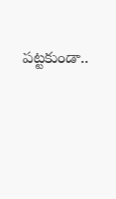పట్టకుండా..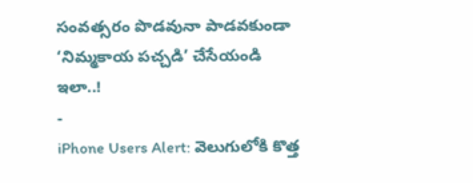సంవత్సరం పొడవునా పాడవకుండా ‘నిమ్మకాయ పచ్చడి’ చేసేయండి ఇలా..!
-
iPhone Users Alert: వెలుగులోకి కొత్త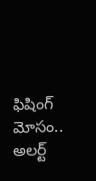ఫిషింగ్ మోసం.. అలర్ట్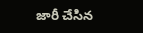జారీ చేసిన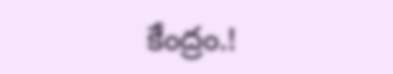కేంద్రం.!